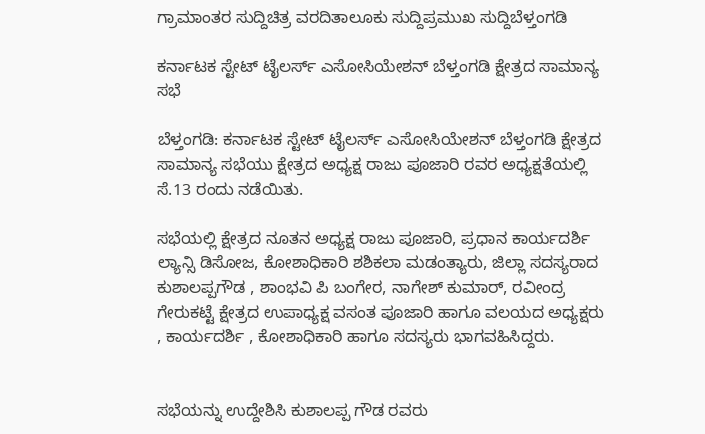ಗ್ರಾಮಾಂತರ ಸುದ್ದಿಚಿತ್ರ ವರದಿತಾಲೂಕು ಸುದ್ದಿಪ್ರಮುಖ ಸುದ್ದಿಬೆಳ್ತಂಗಡಿ

ಕರ್ನಾಟಕ ಸ್ಟೇಟ್ ಟೈಲರ್ಸ್ ಎಸೋಸಿಯೇಶನ್ ಬೆಳ್ತಂಗಡಿ ಕ್ಷೇತ್ರದ ಸಾಮಾನ್ಯ ಸಭೆ

ಬೆಳ್ತಂಗಡಿ: ಕರ್ನಾಟಕ ಸ್ಟೇಟ್ ಟೈಲರ್ಸ್ ಎಸೋಸಿಯೇಶನ್ ಬೆಳ್ತಂಗಡಿ ಕ್ಷೇತ್ರದ ಸಾಮಾನ್ಯ ಸಭೆಯು ಕ್ಷೇತ್ರದ ಅಧ್ಯಕ್ಷ ರಾಜು ಪೂಜಾರಿ ರವರ ಅಧ್ಯಕ್ಷತೆಯಲ್ಲಿ ಸೆ.13 ರಂದು ನಡೆಯಿತು.

ಸಭೆಯಲ್ಲಿ ಕ್ಷೇತ್ರದ ನೂತನ ಅಧ್ಯಕ್ಷ ರಾಜು ಪೂಜಾರಿ, ಪ್ರಧಾನ ಕಾರ್ಯದರ್ಶಿ ಲ್ಯಾನ್ಸಿ ಡಿಸೋಜ, ಕೋಶಾಧಿಕಾರಿ ಶಶಿಕಲಾ ಮಡಂತ್ಯಾರು, ಜಿಲ್ಲಾ ಸದಸ್ಯರಾದ ಕುಶಾಲಪ್ಪಗೌಡ , ಶಾಂಭವಿ ಪಿ ಬಂಗೇರ, ನಾಗೇಶ್ ಕುಮಾರ್, ರವೀಂದ್ರ ಗೇರುಕಟ್ಟೆ ಕ್ಷೇತ್ರದ ಉಪಾಧ್ಯಕ್ಷ ವಸಂತ ಪೂಜಾರಿ ಹಾಗೂ ವಲಯದ ಅಧ್ಯಕ್ಷರು , ಕಾರ್ಯದರ್ಶಿ , ಕೋಶಾಧಿಕಾರಿ ಹಾಗೂ ಸದಸ್ಯರು ಭಾಗವಹಿಸಿದ್ದರು.


ಸಭೆಯನ್ನು ಉದ್ದೇಶಿಸಿ ಕುಶಾಲಪ್ಪ ಗೌಡ ರವರು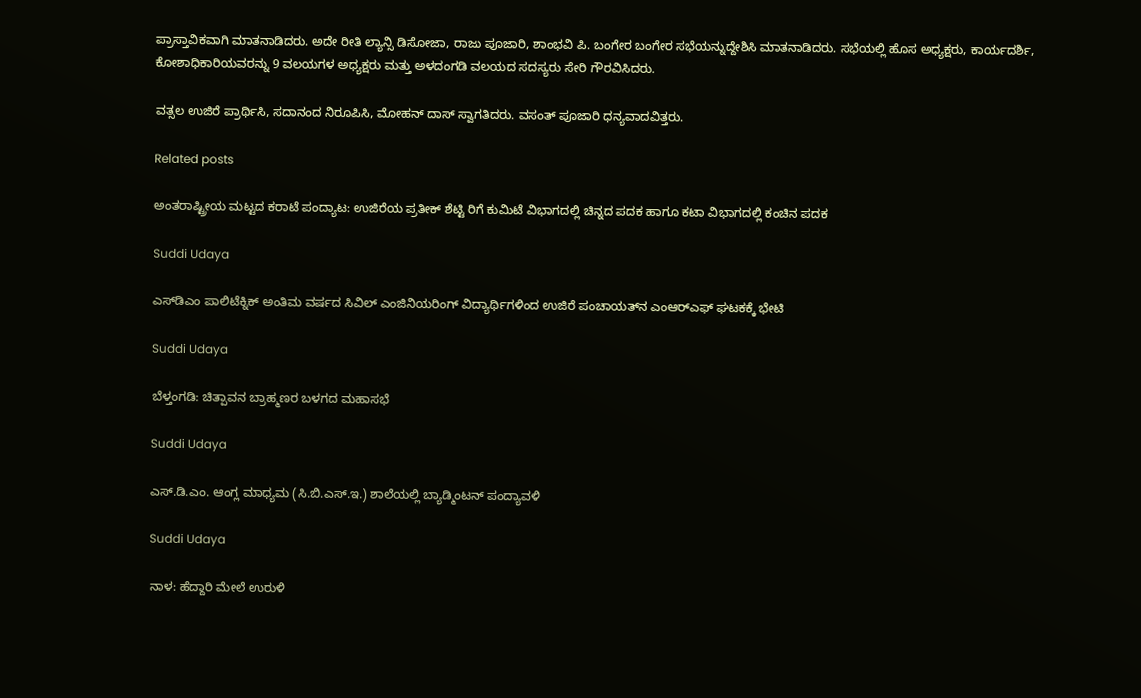ಪ್ರಾಸ್ತಾವಿಕವಾಗಿ ಮಾತನಾಡಿದರು. ಅದೇ ರೀತಿ ಲ್ಯಾನ್ಸಿ ಡಿಸೋಜಾ, ರಾಜು ಪೂಜಾರಿ, ಶಾಂಭವಿ ಪಿ. ಬಂಗೇರ ಬಂಗೇರ ಸಭೆಯನ್ನುದ್ದೇಶಿಸಿ ಮಾತನಾಡಿದರು. ಸಭೆಯಲ್ಲಿ ಹೊಸ ಅಧ್ಯಕ್ಷರು, ಕಾರ್ಯದರ್ಶಿ, ಕೋಶಾಧಿಕಾರಿಯವರನ್ನು 9 ವಲಯಗಳ ಅಧ್ಯಕ್ಷರು ಮತ್ತು ಅಳದಂಗಡಿ ವಲಯದ ಸದಸ್ಯರು ಸೇರಿ ಗೌರವಿಸಿದರು.

ವತ್ಸಲ ಉಜಿರೆ ಪ್ರಾರ್ಥಿಸಿ, ಸದಾನಂದ ನಿರೂಪಿಸಿ, ಮೋಹನ್ ದಾಸ್ ಸ್ವಾಗತಿದರು. ವಸಂತ್ ಪೂಜಾರಿ ಧನ್ಯವಾದವಿತ್ತರು.

Related posts

ಅಂತರಾಷ್ಟ್ರೀಯ ಮಟ್ಟದ ಕರಾಟೆ ಪಂದ್ಯಾಟ: ಉಜಿರೆಯ ಪ್ರತೀಕ್ ಶೆಟ್ಟಿ ರಿಗೆ ಕುಮಿಟೆ ವಿಭಾಗದಲ್ಲಿ ಚಿನ್ನದ ಪದಕ ಹಾಗೂ ಕಟಾ ವಿಭಾಗದಲ್ಲಿ ಕಂಚಿನ ಪದಕ

Suddi Udaya

ಎಸ್‌ಡಿಎಂ ಪಾಲಿಟೆಕ್ನಿಕ್ ಅಂತಿಮ ವರ್ಷದ ಸಿವಿಲ್ ಎಂಜಿನಿಯರಿಂಗ್ ವಿದ್ಯಾರ್ಥಿಗಳಿಂದ ಉಜಿರೆ ಪಂಚಾಯತ್‌ನ ಎಂಆರ್‌ಎಫ್ ಘಟಕಕ್ಕೆ ಭೇಟಿ

Suddi Udaya

ಬೆಳ್ತಂಗಡಿ: ಚಿತ್ಪಾವನ ಬ್ರಾಹ್ಮಣರ ಬಳಗದ ಮಹಾಸಭೆ

Suddi Udaya

ಎಸ್.ಡಿ.ಎಂ. ಆಂಗ್ಲ ಮಾಧ್ಯಮ (ಸಿ.ಬಿ.ಎಸ್.ಇ.) ಶಾಲೆಯಲ್ಲಿ ಬ್ಯಾಡ್ಮಿಂಟನ್ ಪಂದ್ಯಾವಳಿ

Suddi Udaya

ನಾಳ: ಹೆದ್ದಾರಿ ಮೇಲೆ ಉರುಳಿ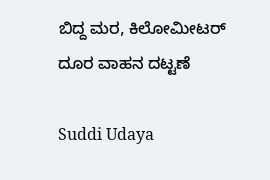ಬಿದ್ದ ಮರ, ಕಿಲೋಮೀಟರ್ ದೂರ ವಾಹನ ದಟ್ಟಣೆ

Suddi Udaya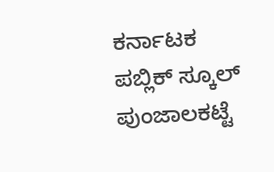ಕರ್ನಾಟಕ ಪಬ್ಲಿಕ್ ಸ್ಕೂಲ್ ಪುಂಜಾಲಕಟ್ಟೆ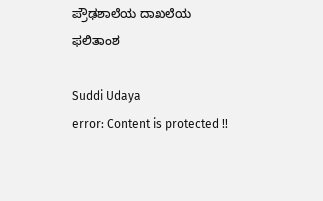ಪ್ರೌಢಶಾಲೆಯ ದಾಖಲೆಯ ಫಲಿತಾಂಶ

Suddi Udaya
error: Content is protected !!